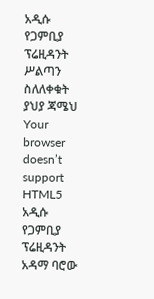አዲሱ የጋምቢያ ፕሬዚዳንት ሥልጣን ስለለቀቁት ያህያ ጃሜህ
Your browser doesn’t support HTML5
አዲሱ የጋምቢያ ፕሬዚዳንት አዳማ ባሮው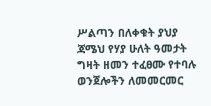ሥልጣን በለቀቁት ያህያ ጃሜህ የሃያ ሁለት ዓመታት ግዛት ዘመን ተፈፀሙ የተባሉ ወንጀሎችን ለመመርመር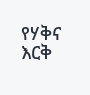የሃቅና እርቅ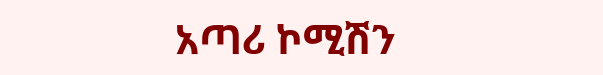አጣሪ ኮሚሽን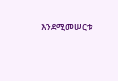እንደሚመሠርቱ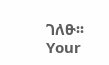ገለፁ፡፡
Your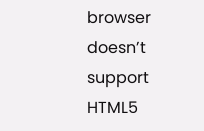browser doesn’t support HTML5